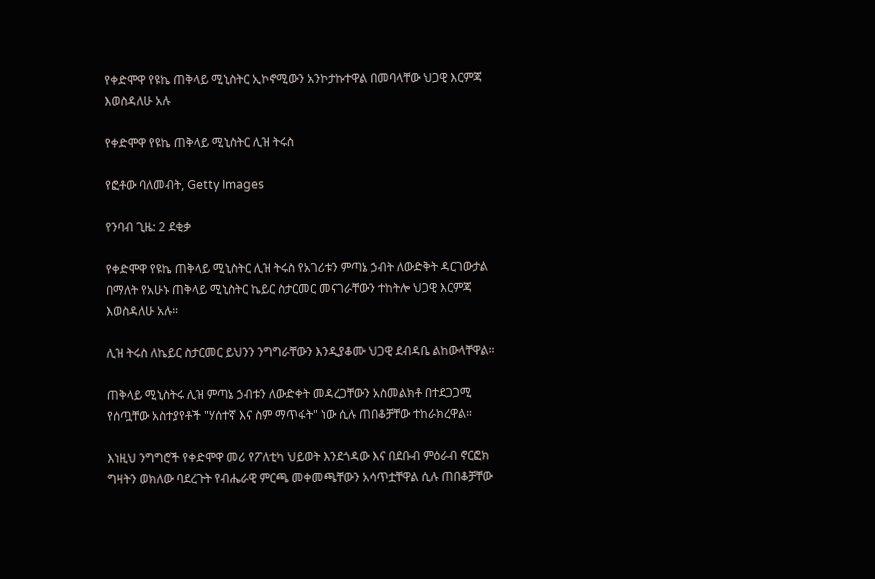የቀድሞዋ የዩኬ ጠቅላይ ሚኒስትር ኢኮኖሚውን አንኮታኩተዋል በመባላቸው ህጋዊ እርምጃ እወስዳለሁ አሉ

የቀድሞዋ የዩኬ ጠቅላይ ሚኒስትር ሊዝ ትሩስ

የፎቶው ባለመብት, Getty Images

የንባብ ጊዜ: 2 ደቂቃ

የቀድሞዋ የዩኬ ጠቅላይ ሚኒስትር ሊዝ ትሩስ የአገሪቱን ምጣኔ ኃብት ለውድቅት ዳርገውታል በማለት የአሁኑ ጠቅላይ ሚኒስትር ኬይር ስታርመር መናገራቸውን ተከትሎ ህጋዊ እርምጃ እወስዳለሁ አሉ።

ሊዝ ትሩስ ለኬይር ስታርመር ይህንን ንግግራቸውን እንዲያቆሙ ህጋዊ ደብዳቤ ልከውላቸዋል።

ጠቅላይ ሚኒስትሩ ሊዝ ምጣኔ ኃብቱን ለውድቀት መዳረጋቸውን አስመልክቶ በተደጋጋሚ የሰጧቸው አስተያየቶች "ሃሰተኛ እና ስም ማጥፋት" ነው ሲሉ ጠበቆቻቸው ተከራክረዋል።

እነዚህ ንግግሮች የቀድሞዋ መሪ የፖለቲካ ህይወት እንደጎዳው እና በደቡብ ምዕራብ ኖርፎክ ግዛትን ወክለው ባደረጉት የብሔራዊ ምርጫ መቀመጫቸውን አሳጥቷቸዋል ሲሉ ጠበቆቻቸው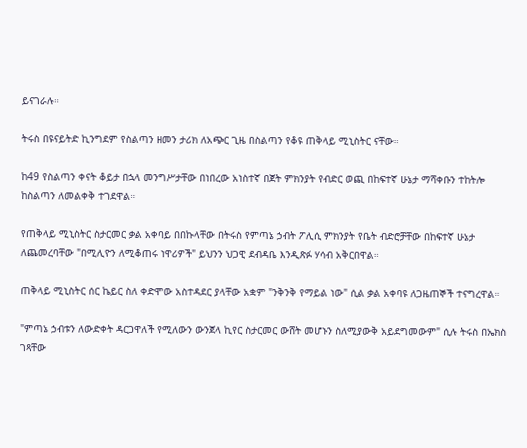ይናገራሉ።

ትሩስ በዩናይትድ ኪንግደም የስልጣን ዘመን ታሪክ ለአጭር ጊዜ በስልጣን የቆዩ ጠቅላይ ሚኒስትር ናቸው።

ከ49 የስልጣን ቀናት ቆይታ በኋላ መንግሥታቸው በነበረው አነስተኛ በጀት ምክንያት የብድር ወጪ በከፍተኛ ሁኔታ ማሻቀቡን ተከትሎ ከስልጣን ለመልቀቅ ተገደዋል።

የጠቅላይ ሚኒስትር ስታርመር ቃል አቀባይ በበኩላቸው በትሩስ የምጣኔ ኃብት ፖሊሲ ምክንያት የቤት ብድሮቻቸው በከፍተኛ ሁኔታ ለጨመረባቸው "በሚሊዮን ለሚቆጠሩ ነዋሪዎች" ይህንን ህጋዊ ደብዳቤ እንዲጽፉ ሃሳብ አቅርበዋል።

ጠቅላይ ሚኒስትር ሰር ኬይር ስለ ቀድሞው አስተዳደር ያላቸው አቋም "ንቅንቅ የማይል ነው" ሲል ቃል አቀባዩ ለጋዜጠኞች ተናግረዋል።

"ምጣኔ ኃብቱን ለውድቀት ዳርጋዋለች የሚለውን ውንጀላ ኪየር ስታርመር ውሸት መሆኑን ስለሚያውቅ አይደግመውም" ሲሉ ትሩስ በኤክስ ገጻቸው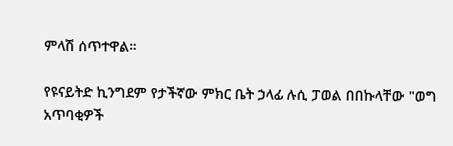ምላሽ ሰጥተዋል።

የዩናይትድ ኪንግደም የታችኛው ምክር ቤት ኃላፊ ሉሲ ፓወል በበኩላቸው "ወግ አጥባቂዎች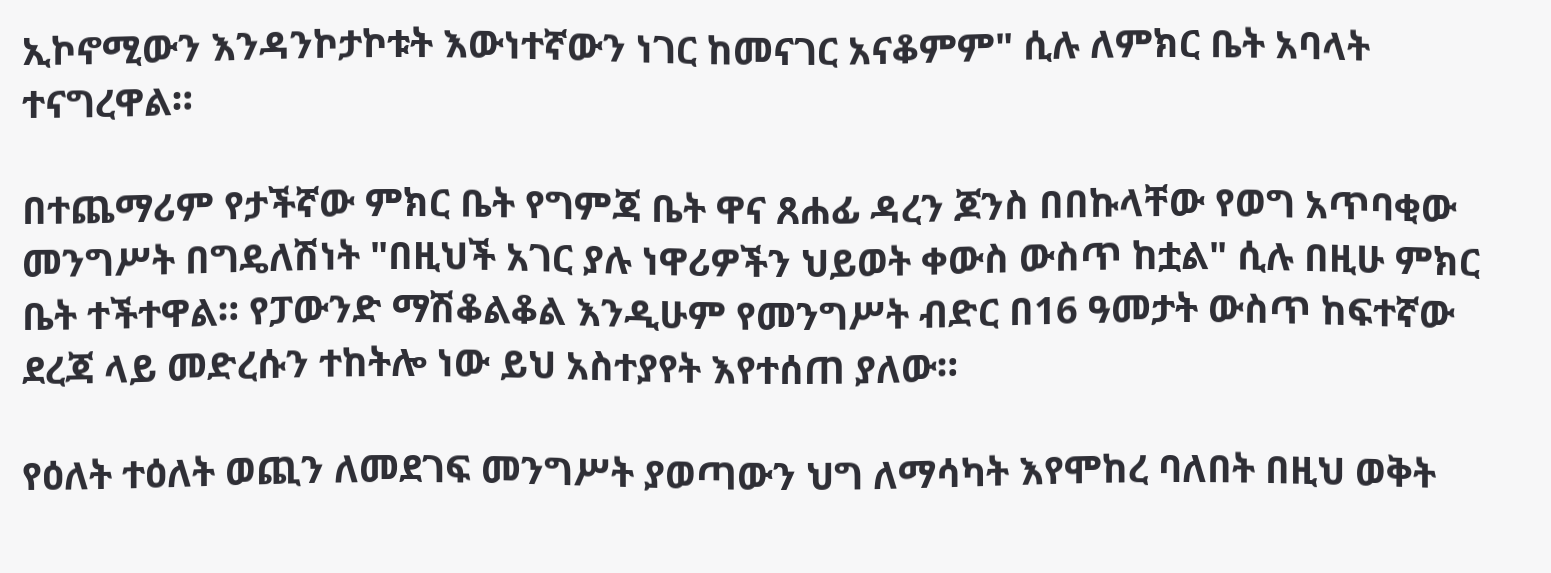ኢኮኖሚውን እንዳንኮታኮቱት እውነተኛውን ነገር ከመናገር አናቆምም" ሲሉ ለምክር ቤት አባላት ተናግረዋል።

በተጨማሪም የታችኛው ምክር ቤት የግምጃ ቤት ዋና ጸሐፊ ዳረን ጆንስ በበኩላቸው የወግ አጥባቂው መንግሥት በግዴለሽነት "በዚህች አገር ያሉ ነዋሪዎችን ህይወት ቀውስ ውስጥ ከቷል" ሲሉ በዚሁ ምክር ቤት ተችተዋል። የፓውንድ ማሽቆልቆል እንዲሁም የመንግሥት ብድር በ16 ዓመታት ውስጥ ከፍተኛው ደረጃ ላይ መድረሱን ተከትሎ ነው ይህ አስተያየት እየተሰጠ ያለው።

የዕለት ተዕለት ወጪን ለመደገፍ መንግሥት ያወጣውን ህግ ለማሳካት እየሞከረ ባለበት በዚህ ወቅት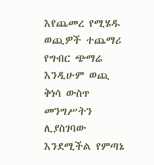እየጨመረ የሚሄዱ ወጪዎች ተጨማሪ የግብር ጭማሬ እንዲሁም ወጪ ቅነሳ ውስጥ መንግሥትን ሊያስገባው እንደሚችል የምጣኔ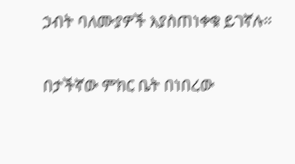ኃብት ባለሙያዎች እያስጠነቀቁ ይገኛሉ።

በታችኛው ምክር ቤት በነበረው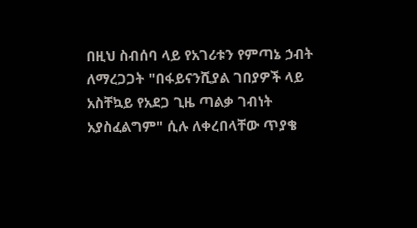በዚህ ስብሰባ ላይ የአገሪቱን የምጣኔ ኃብት ለማረጋጋት "በፋይናንሺያል ገበያዎች ላይ አስቸኳይ የአደጋ ጊዜ ጣልቃ ገብነት አያስፈልግም" ሲሉ ለቀረበላቸው ጥያቄ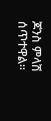ጆንስ ምላሽ ሰጥተዋል።